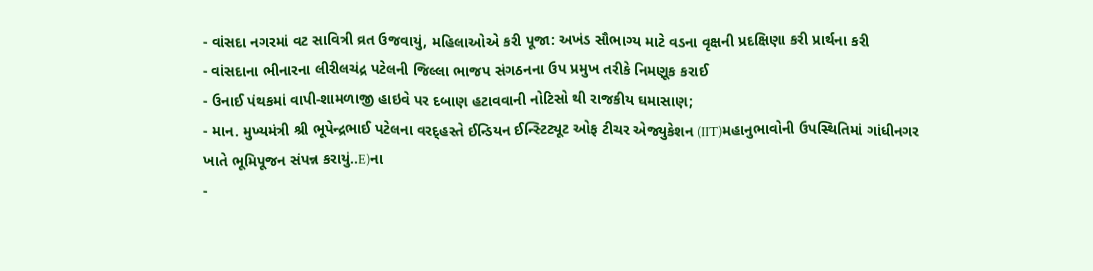- વાંસદા નગરમાં વટ સાવિત્રી વ્રત ઉજવાયું, મહિલાઓએ કરી પૂજા: અખંડ સૌભાગ્ય માટે વડના વૃક્ષની પ્રદક્ષિણા કરી પ્રાર્થના કરી
- વાંસદાના ભીનારના લીરીલચંદ્ર પટેલની જિલ્લા ભાજપ સંગઠનના ઉપ પ્રમુખ તરીકે નિમણૂક કરાઈ
- ઉનાઈ પંથકમાં વાપી-શામળાજી હાઇવે પર દબાણ હટાવવાની નોટિસો થી રાજકીય ઘમાસાણ;
- માન. મુખ્યમંત્રી શ્રી ભૂપેન્દ્રભાઈ પટેલના વરદ્હસ્તે ઈન્ડિયન ઈન્સ્ટિટ્યૂટ ઓફ ટીચર એજ્યુકેશન (IIT)મહાનુભાવોની ઉપસ્થિતિમાં ગાંધીનગર ખાતે ભૂમિપૂજન સંપન્ન કરાયું..E)ના
-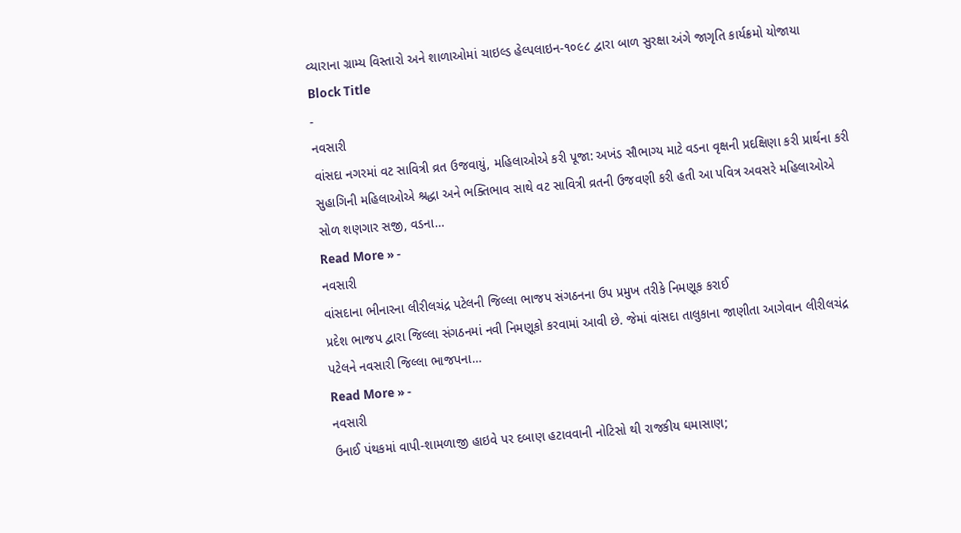વ્યારાના ગ્રામ્ય વિસ્તારો અને શાળાઓમાં ચાઇલ્ડ હેલ્પલાઇન-૧૦૯૮ દ્વારા બાળ સુરક્ષા અંગે જાગૃતિ કાર્યક્રમો યોજાયા
Block Title
-
નવસારી
વાંસદા નગરમાં વટ સાવિત્રી વ્રત ઉજવાયું, મહિલાઓએ કરી પૂજા: અખંડ સૌભાગ્ય માટે વડના વૃક્ષની પ્રદક્ષિણા કરી પ્રાર્થના કરી
સુહાગિની મહિલાઓએ શ્રદ્ધા અને ભક્તિભાવ સાથે વટ સાવિત્રી વ્રતની ઉજવણી કરી હતી આ પવિત્ર અવસરે મહિલાઓએ સોળ શણગાર સજી, વડના…
Read More » -
નવસારી
વાંસદાના ભીનારના લીરીલચંદ્ર પટેલની જિલ્લા ભાજપ સંગઠનના ઉપ પ્રમુખ તરીકે નિમણૂક કરાઈ
પ્રદેશ ભાજપ દ્વારા જિલ્લા સંગઠનમાં નવી નિમણૂકો કરવામાં આવી છે. જેમાં વાંસદા તાલુકાના જાણીતા આગેવાન લીરીલચંદ્ર પટેલને નવસારી જિલ્લા ભાજપના…
Read More » -
નવસારી
ઉનાઈ પંથકમાં વાપી-શામળાજી હાઇવે પર દબાણ હટાવવાની નોટિસો થી રાજકીય ઘમાસાણ;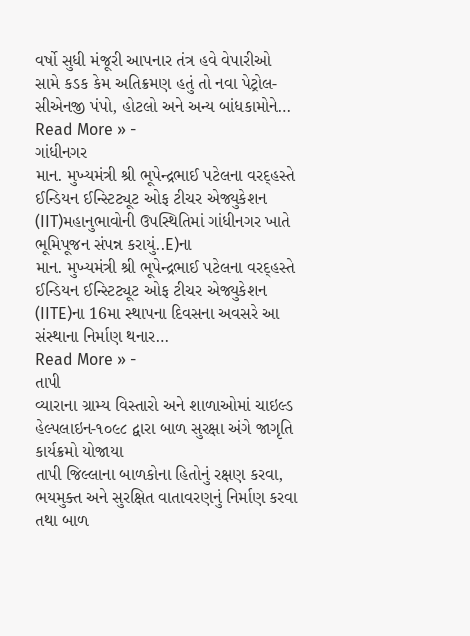વર્ષો સુધી મંજૂરી આપનાર તંત્ર હવે વેપારીઓ સામે કડક કેમ અતિક્રમણ હતું તો નવા પેટ્રોલ-સીએનજી પંપો, હોટલો અને અન્ય બાંધકામોને…
Read More » -
ગાંધીનગર
માન. મુખ્યમંત્રી શ્રી ભૂપેન્દ્રભાઈ પટેલના વરદ્હસ્તે ઈન્ડિયન ઈન્સ્ટિટ્યૂટ ઓફ ટીચર એજ્યુકેશન (IIT)મહાનુભાવોની ઉપસ્થિતિમાં ગાંધીનગર ખાતે ભૂમિપૂજન સંપન્ન કરાયું..E)ના
માન. મુખ્યમંત્રી શ્રી ભૂપેન્દ્રભાઈ પટેલના વરદ્હસ્તે ઈન્ડિયન ઈન્સ્ટિટ્યૂટ ઓફ ટીચર એજ્યુકેશન (IITE)ના 16મા સ્થાપના દિવસના અવસરે આ સંસ્થાના નિર્માણ થનાર…
Read More » -
તાપી
વ્યારાના ગ્રામ્ય વિસ્તારો અને શાળાઓમાં ચાઇલ્ડ હેલ્પલાઇન-૧૦૯૮ દ્વારા બાળ સુરક્ષા અંગે જાગૃતિ કાર્યક્રમો યોજાયા
તાપી જિલ્લાના બાળકોના હિતોનું રક્ષણ કરવા, ભયમુક્ત અને સુરક્ષિત વાતાવરણનું નિર્માણ કરવા તથા બાળ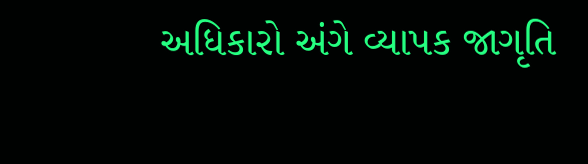અધિકારો અંગે વ્યાપક જાગૃતિ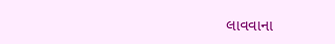લાવવાના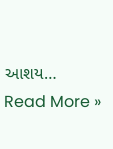આશય…
Read More »